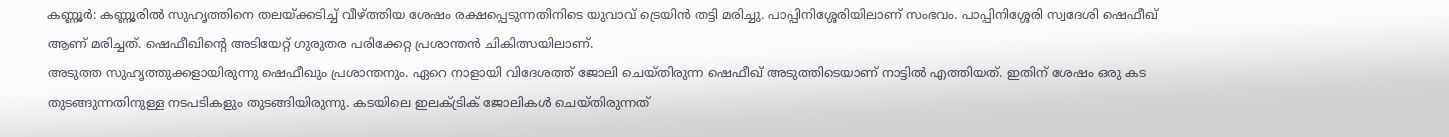കണ്ണൂർ: കണ്ണൂരിൽ സുഹൃത്തിനെ തലയ്ക്കടിച്ച് വീഴ്ത്തിയ ശേഷം രക്ഷപ്പെടുന്നതിനിടെ യുവാവ് ട്രെയിൻ തട്ടി മരിച്ചു. പാപ്പിനിശ്ശേരിയിലാണ് സംഭവം. പാപ്പിനിശ്ശേരി സ്വദേശി ഷെഫീഖ് ആണ് മരിച്ചത്. ഷെഫീഖിൻ്റെ അടിയേറ്റ് ഗുരുതര പരിക്കേറ്റ പ്രശാന്തൻ ചികിത്സയിലാണ്.
അടുത്ത സുഹൃത്തുക്കളായിരുന്നു ഷെഫീഖും പ്രശാന്തനും. ഏറെ നാളായി വിദേശത്ത് ജോലി ചെയ്തിരുന്ന ഷെഫീഖ് അടുത്തിടെയാണ് നാട്ടിൽ എത്തിയത്. ഇതിന് ശേഷം ഒരു കട തുടങ്ങുന്നതിനുള്ള നടപടികളും തുടങ്ങിയിരുന്നു. കടയിലെ ഇലക്ട്രിക് ജോലികൾ ചെയ്തിരുന്നത്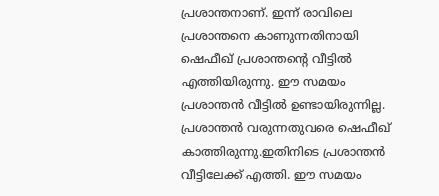പ്രശാന്തനാണ്. ഇന്ന് രാവിലെ പ്രശാന്തനെ കാണുന്നതിനായി ഷെഫീഖ് പ്രശാന്തൻ്റെ വീട്ടിൽ എത്തിയിരുന്നു. ഈ സമയം പ്രശാന്തൻ വീട്ടിൽ ഉണ്ടായിരുന്നില്ല. പ്രശാന്തൻ വരുന്നതുവരെ ഷെഫീഖ് കാത്തിരുന്നു.ഇതിനിടെ പ്രശാന്തൻ വീട്ടിലേക്ക് എത്തി. ഈ സമയം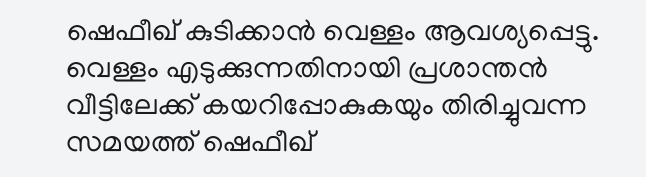ഷെഫീഖ് കുടിക്കാൻ വെള്ളം ആവശ്യപ്പെട്ടു. വെള്ളം എടുക്കുന്നതിനായി പ്രശാന്തൻ വീട്ടിലേക്ക് കയറിപ്പോകുകയും തിരിച്ചുവന്ന സമയത്ത് ഷെഫീഖ്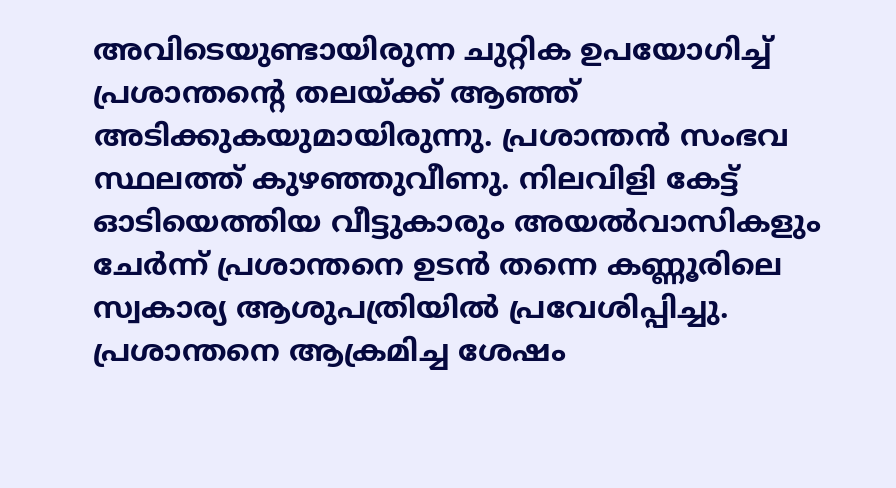അവിടെയുണ്ടായിരുന്ന ചുറ്റിക ഉപയോഗിച്ച് പ്രശാന്തൻ്റെ തലയ്ക്ക് ആഞ്ഞ് അടിക്കുകയുമായിരുന്നു. പ്രശാന്തൻ സംഭവ സ്ഥലത്ത് കുഴഞ്ഞുവീണു. നിലവിളി കേട്ട് ഓടിയെത്തിയ വീട്ടുകാരും അയൽവാസികളും ചേർന്ന് പ്രശാന്തനെ ഉടൻ തന്നെ കണ്ണൂരിലെ സ്വകാര്യ ആശുപത്രിയിൽ പ്രവേശിപ്പിച്ചു.
പ്രശാന്തനെ ആക്രമിച്ച ശേഷം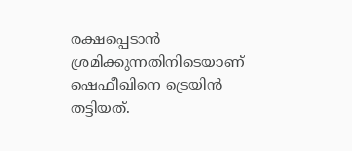രക്ഷപ്പെടാൻ ശ്രമിക്കുന്നതിനിടെയാണ് ഷെഫീഖിനെ ട്രെയിൻ തട്ടിയത്.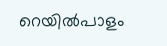റെയിൽപാളം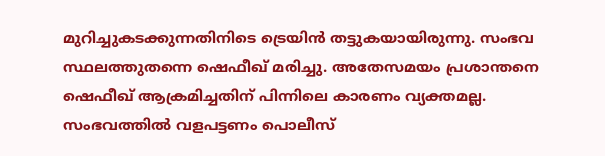മുറിച്ചുകടക്കുന്നതിനിടെ ട്രെയിൻ തട്ടുകയായിരുന്നു. സംഭവ സ്ഥലത്തുതന്നെ ഷെഫീഖ് മരിച്ചു. അതേസമയം പ്രശാന്തനെ ഷെഫീഖ് ആക്രമിച്ചതിന് പിന്നിലെ കാരണം വ്യക്തമല്ല. സംഭവത്തിൽ വളപട്ടണം പൊലീസ്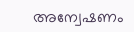അന്വേഷണം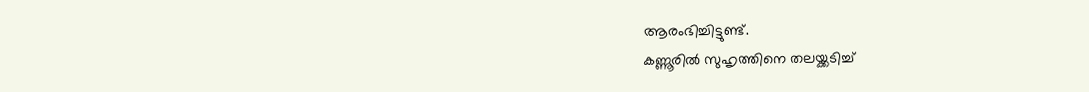ആരംഭിച്ചിട്ടുണ്ട്.
കണ്ണൂരിൽ സുഹൃത്തിനെ തലയ്ക്കടിച്ച്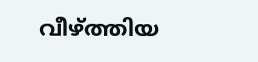വീഴ്ത്തിയ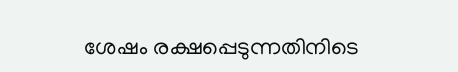ശേഷം രക്ഷപ്പെടുന്നതിനിടെ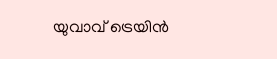യുവാവ് ട്രെയിൻ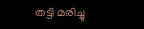തട്ടി മരിച്ചു